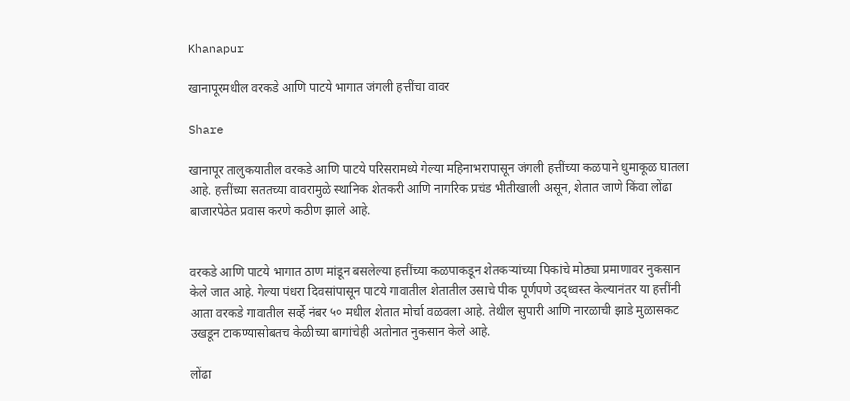Khanapur

खानापूरमधील वरकडे आणि पाटये भागात जंगली हत्तींचा वावर

Share

खानापूर तालुकयातील वरकडे आणि पाटये परिसरामध्ये गेल्या महिनाभरापासून जंगली हत्तींच्या कळपाने धुमाकूळ घातला आहे. हत्तींच्या सततच्या वावरामुळे स्थानिक शेतकरी आणि नागरिक प्रचंड भीतीखाली असून, शेतात जाणे किंवा लोंढा बाजारपेठेत प्रवास करणे कठीण झाले आहे.


वरकडे आणि पाटये भागात ठाण मांडून बसलेल्या हत्तींच्या कळपाकडून शेतकऱ्यांच्या पिकांचे मोठ्या प्रमाणावर नुकसान केले जात आहे. गेल्या पंधरा दिवसांपासून पाटये गावातील शेतातील उसाचे पीक पूर्णपणे उद्ध्वस्त केल्यानंतर या हत्तींनी आता वरकडे गावातील सर्व्हे नंबर ५० मधील शेतात मोर्चा वळवला आहे. तेथील सुपारी आणि नारळाची झाडे मुळासकट उखडून टाकण्यासोबतच केळीच्या बागांचेही अतोनात नुकसान केले आहे.

लोंढा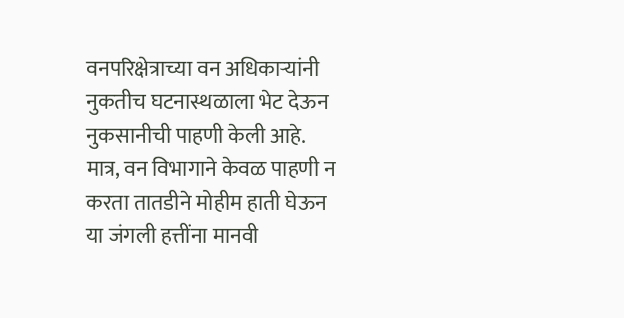वनपरिक्षेत्राच्या वन अधिकाऱ्यांनी नुकतीच घटनास्थळाला भेट देऊन नुकसानीची पाहणी केली आहे. मात्र, वन विभागाने केवळ पाहणी न करता तातडीने मोहीम हाती घेऊन या जंगली हत्तींना मानवी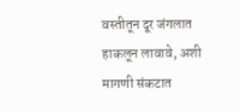वस्तीतून दूर जंगलात हाकलून लावावे, अशी मागणी संकटात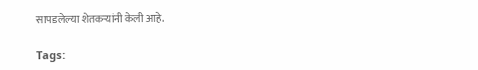सापडलेल्या शेतकऱ्यांनी केली आहे.

Tags: